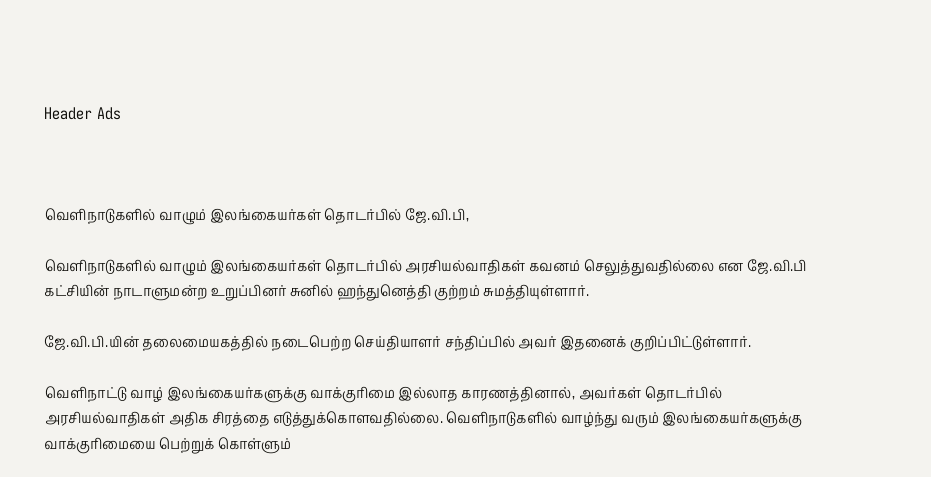Header Ads



வெளிநாடுகளில் வாழும் இலங்கையர்கள் தொடர்பில் ஜே.வி.பி,

வெளிநாடுகளில் வாழும் இலங்கையர்கள் தொடர்பில் அரசியல்வாதிகள் கவனம் செலுத்துவதில்லை என ஜே.வி.பி கட்சியின் நாடாளுமன்ற உறுப்பினர் சுனில் ஹந்துனெத்தி குற்றம் சுமத்தியுள்ளார்.

ஜே.வி.பி.யின் தலைமையகத்தில் நடைபெற்ற செய்தியாளர் சந்திப்பில் அவர் இதனைக் குறிப்பிட்டுள்ளார்.

வெளிநாட்டு வாழ் இலங்கையர்களுக்கு வாக்குரிமை இல்லாத காரணத்தினால், அவர்கள் தொடர்பில் அரசியல்வாதிகள் அதிக சிரத்தை எடுத்துக்கொளவதில்லை. வெளிநாடுகளில் வாழ்ந்து வரும் இலங்கையர்களுக்கு வாக்குரிமையை பெற்றுக் கொள்ளும்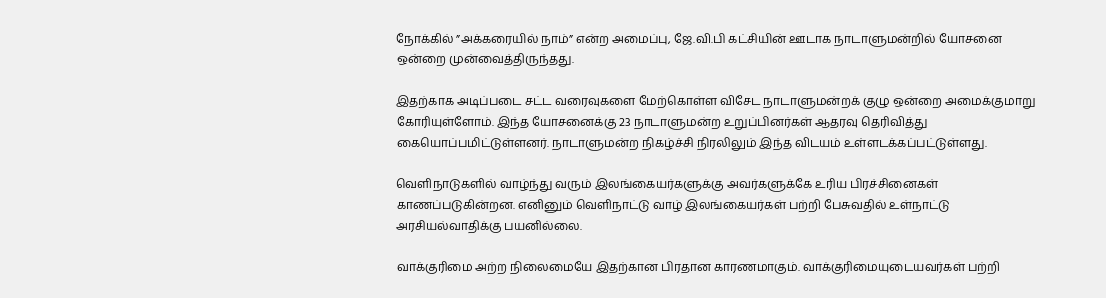நோக்கில் ”அக்கரையில் நாம்” என்ற அமைப்பு, ஜே.வி.பி கட்சியின் ஊடாக நாடாளுமன்றில் யோசனை ஒன்றை முன்வைத்திருந்தது.

இதற்காக அடிப்படை சட்ட வரைவுகளை மேற்கொள்ள விசேட நாடாளுமன்றக் குழு ஒன்றை அமைக்குமாறு கோரியுள்ளோம். இந்த யோசனைக்கு 23 நாடாளுமன்ற உறுப்பினர்கள் ஆதரவு தெரிவித்து கையொப்பமிட்டுள்ளனர். நாடாளுமன்ற நிகழ்ச்சி நிரலிலும் இந்த விடயம் உள்ளடக்கப்பட்டுள்ளது.

வெளிநாடுகளில் வாழ்ந்து வரும் இலங்கையர்களுக்கு அவர்களுக்கே உரிய பிரச்சினைகள் காணப்படுகின்றன. எனினும் வெளிநாட்டு வாழ் இலங்கையர்கள் பற்றி பேசுவதில் உள்நாட்டு அரசியல்வாதிக்கு பயனில்லை.

வாக்குரிமை அற்ற நிலைமையே இதற்கான பிரதான காரணமாகும். வாக்குரிமையுடையவர்கள் பற்றி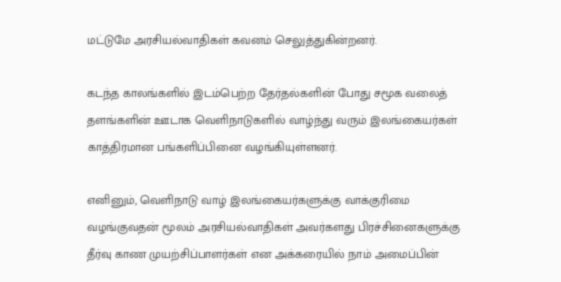மட்டுமே அரசியல்வாதிகள் கவனம் செலுத்துகின்றனர்.

கடந்த காலங்களில் இடம்பெற்ற தேர்தல்களின் போது சமூக வலைத் தளங்களின் ஊடாக வெளிநாடுகளில் வாழ்ந்து வரும் இலங்கையர்கள் காத்திரமான பங்களிப்பினை வழங்கியுள்ளனர்.

எனினும், வெளிநாடு வாழ் இலங்கையர்களுக்கு வாக்குரிமை வழங்குவதன் மூலம் அரசியல்வாதிகள் அவர்களது பிரச்சினைகளுக்கு தீர்வு காண முயற்சிப்பாளர்கள் என அக்கரையில் நாம் அமைப்பின்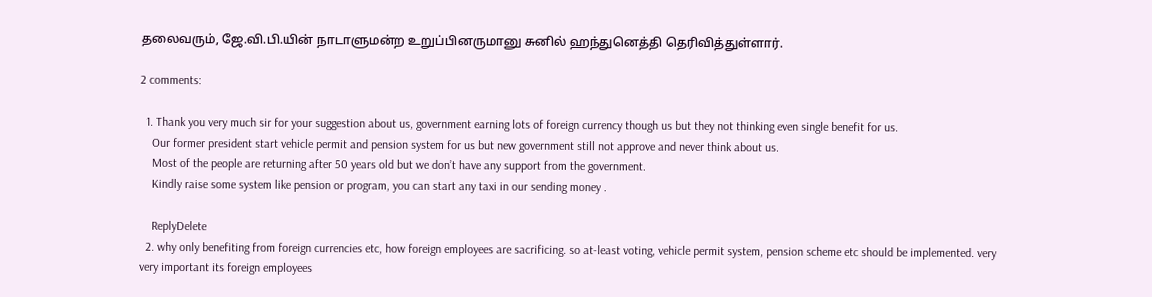தலைவரும், ஜே.வி.பி.யின் நாடாளுமன்ற உறுப்பினருமானு சுனில் ஹந்துனெத்தி தெரிவித்துள்ளார்.

2 comments:

  1. Thank you very much sir for your suggestion about us, government earning lots of foreign currency though us but they not thinking even single benefit for us.
    Our former president start vehicle permit and pension system for us but new government still not approve and never think about us.
    Most of the people are returning after 50 years old but we don’t have any support from the government.
    Kindly raise some system like pension or program, you can start any taxi in our sending money .

    ReplyDelete
  2. why only benefiting from foreign currencies etc, how foreign employees are sacrificing. so at-least voting, vehicle permit system, pension scheme etc should be implemented. very very important its foreign employees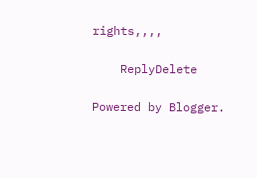rights,,,,

    ReplyDelete

Powered by Blogger.